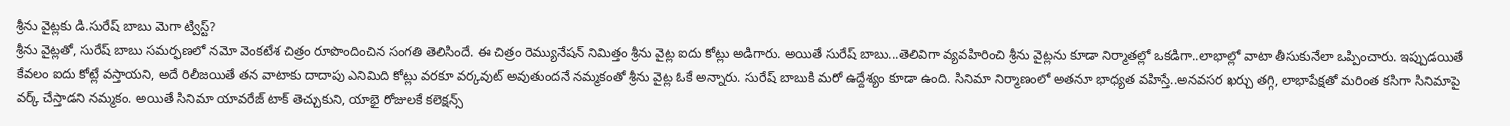శ్రీను వైట్లకు డి.సురేష్ బాబు మెగా ట్విస్ట్?
శ్రీను వైట్లతో, సురేష్ బాబు సమర్ఫణలో నమో వెంకటేశ చిత్రం రూపొందించిన సంగతి తెలిసిందే. ఈ చిత్రం రెమ్యునేషన్ నిమిత్తం శ్రీను వైట్ల ఐదు కోట్లు అడిగారు. అయితే సురేష్ బాబు...తెలివిగా వ్యవహిరించి శ్రీను వైట్లను కూడా నిర్మాతల్లో ఒకడిగా..లాభాల్లో వాటా తీసుకునేలా ఒప్పించారు. ఇప్పుడయితే కేవలం ఐదు కోట్లే వస్తాయని, అదే రిలీజయితే తన వాటాకు దాదాపు ఎనిమిది కోట్లు వరకూ వర్కవుట్ అవుతుందనే నమ్మకంతో శ్రీను వైట్ల ఓకే అన్నారు. సురేష్ బాబుకి మరో ఉద్దేశ్యం కూడా ఉంది. సినిమా నిర్మాణంలో అతనూ భాధ్యత వహిస్తే..అనవసర ఖర్చు తగ్గి, లాభాపేక్షతో మరింత కసిగా సినిమాపై వర్క్ చేస్తాడని నమ్మకం. అయితే సినిమా యావరేజ్ టాక్ తెచ్చుకుని, యాభై రోజులకే కలెక్షన్స్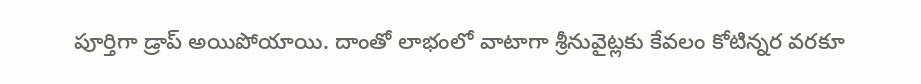పూర్తిగా డ్రాప్ అయిపోయాయి. దాంతో లాభంలో వాటాగా శ్రీనువైట్లకు కేవలం కోటిన్నర వరకూ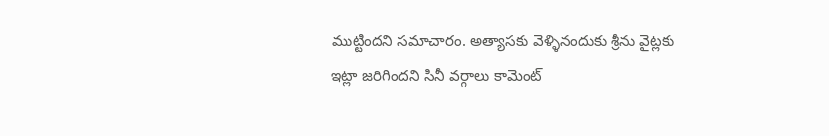ముట్టిందని సమాచారం. అత్యాసకు వెళ్ళినందుకు శ్రీను వైట్లకు ఇట్లా జరిగిందని సినీ వర్గాలు కామెంట్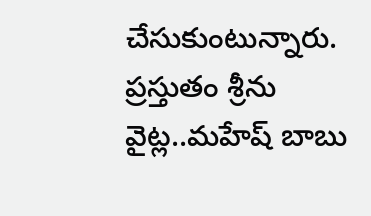చేసుకుంటున్నారు. ప్రస్తుతం శ్రీను వైట్ల..మహేష్ బాబు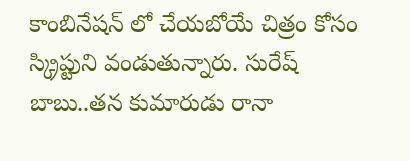కాంబినేషన్ లో చేయబోయే చిత్రం కోసం స్క్రిప్టుని వండుతున్నారు. సురేష్ బాబు..తన కుమారుడు రానా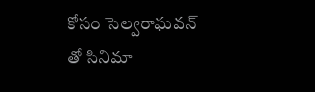కోసం సెల్వరాఘవన్ తో సినిమా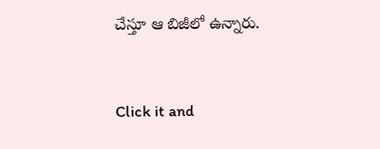చేస్తూ ఆ బిజీలో ఉన్నారు.


Click it and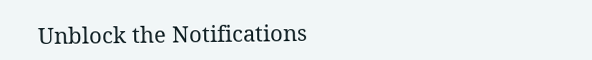Unblock the Notifications